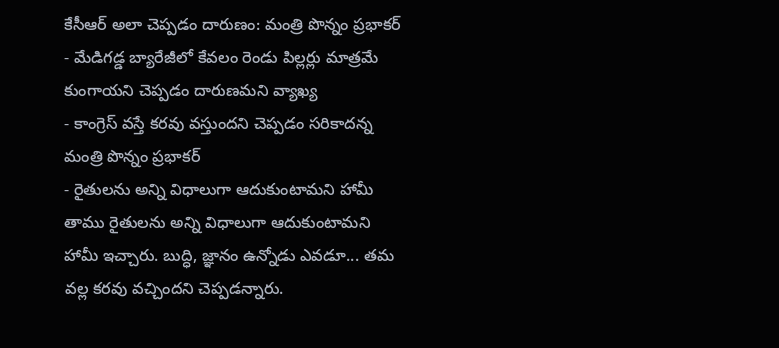కేసీఆర్ అలా చెప్పడం దారుణం: మంత్రి పొన్నం ప్రభాకర్
- మేడిగడ్డ బ్యారేజీలో కేవలం రెండు పిల్లర్లు మాత్రమే కుంగాయని చెప్పడం దారుణమని వ్యాఖ్య
- కాంగ్రెస్ వస్తే కరవు వస్తుందని చెప్పడం సరికాదన్న మంత్రి పొన్నం ప్రభాకర్
- రైతులను అన్ని విధాలుగా ఆదుకుంటామని హామీ
తాము రైతులను అన్ని విధాలుగా ఆదుకుంటామని హామీ ఇచ్చారు. బుద్ధి, జ్ఞానం ఉన్నోడు ఎవడూ... తమ వల్ల కరవు వచ్చిందని చెప్పడన్నారు.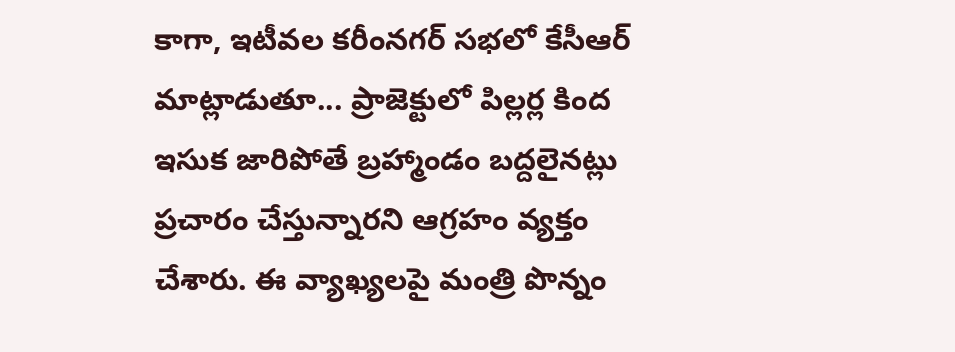కాగా, ఇటీవల కరీంనగర్ సభలో కేసీఆర్ మాట్లాడుతూ... ప్రాజెక్టులో పిల్లర్ల కింద ఇసుక జారిపోతే బ్రహ్మాండం బద్దలైనట్లు ప్రచారం చేస్తున్నారని ఆగ్రహం వ్యక్తం చేశారు. ఈ వ్యాఖ్యలపై మంత్రి పొన్నం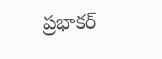ప్రభాకర్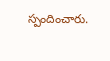స్పందించారు.